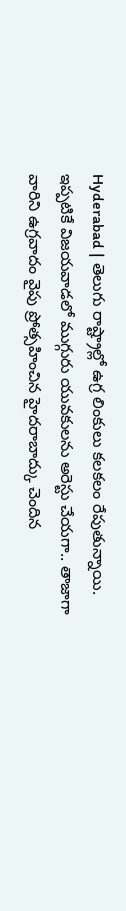Hyderabad | తెలుగు రాష్ట్రాల్లో ఉగ్ర లింకులు కలకలం రేపుతున్నాయి. ఇప్పటికే విజయవాడలో ముగ్గురు యువకులను అరెస్టు చేయగా.. తాజాగా వారిని ఉగ్రవాదం వైపు ప్రోత్సహించిన హైదరాబాద్కు చెందిన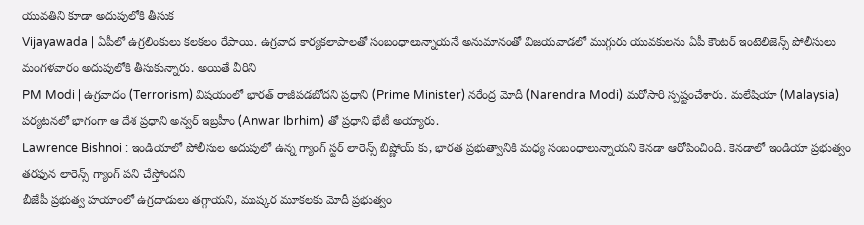యువతిని కూడా అదుపులోకి తీసుక
Vijayawada | ఏపీలో ఉగ్రలింకులు కలకలం రేపాయి. ఉగ్రవాద కార్యకలాపాలతో సంబంధాలున్నాయనే అనుమానంతో విజయవాడలో ముగ్గురు యువకులను ఏపీ కౌంటర్ ఇంటెలిజెన్స్ పోలీసులు మంగళవారం అదుపులోకి తీసుకున్నారు. అయితే వీరిని
PM Modi | ఉగ్రవాదం (Terrorism) విషయంలో భారత్ రాజీపడబోదని ప్రధాని (Prime Minister) నరేంద్ర మోదీ (Narendra Modi) మరోసారి స్పష్టంచేశారు. మలేషియా (Malaysia) పర్యటనలో భాగంగా ఆ దేశ ప్రధాని అన్వర్ ఇబ్రహీం (Anwar Ibrhim) తో ప్రధాని భేటీ అయ్యారు.
Lawrence Bishnoi : ఇండియాలో పోలీసుల అదుపులో ఉన్న గ్యాంగ్ స్టర్ లారెన్స్ బిష్ణోయ్ కు, భారత ప్రభుత్వానికి మధ్య సంబంధాలున్నాయని కెనడా ఆరోపించింది. కెనడాలో ఇండియా ప్రభుత్వం తరఫున లారెన్స్ గ్యాంగ్ పని చేస్తోందని
బీజేపీ ప్రభుత్వ హయాంలో ఉగ్రదాడులు తగ్గాయని, ముష్కర మూకలకు మోదీ ప్రభుత్వం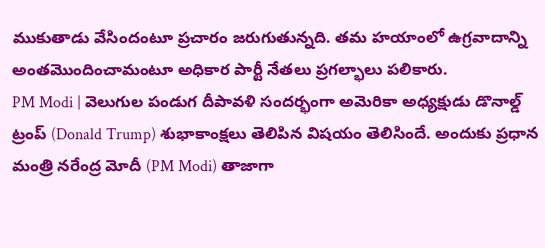ముకుతాడు వేసిందంటూ ప్రచారం జరుగుతున్నది. తమ హయాంలో ఉగ్రవాదాన్ని అంతమొందించామంటూ అధికార పార్టీ నేతలు ప్రగల్భాలు పలికారు.
PM Modi | వెలుగుల పండుగ దీపావళి సందర్భంగా అమెరికా అధ్యక్షుడు డొనాల్డ్ ట్రంప్ (Donald Trump) శుభాకాంక్షలు తెలిపిన విషయం తెలిసిందే. అందుకు ప్రధాన మంత్రి నరేంద్ర మోదీ (PM Modi) తాజాగా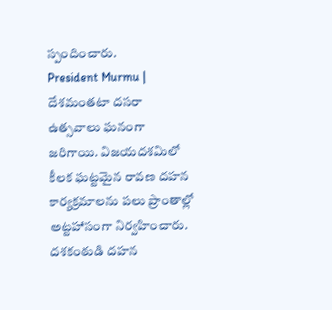స్పందించారు.
President Murmu | దేశమంతటా దసరా ఉత్సవాలు ఘనంగా జరిగాయి. విజయదశమిలో కీలక ఘట్టమైన రావణ దహన కార్యక్రమాలను పలు ప్రాంతాల్లో అట్టహాసంగా నిర్వహించారు. దశకంఠుడి దహన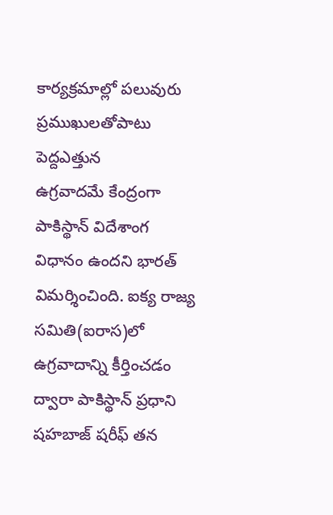కార్యక్రమాల్లో పలువురు ప్రముఖులతోపాటు పెద్దఎత్తున
ఉగ్రవాదమే కేంద్రంగా పాకిస్థాన్ విదేశాంగ విధానం ఉందని భారత్ విమర్శించింది. ఐక్య రాజ్య సమితి(ఐరాస)లో ఉగ్రవాదాన్ని కీర్తించడం ద్వారా పాకిస్థాన్ ప్రధాని షహబాజ్ షరీఫ్ తన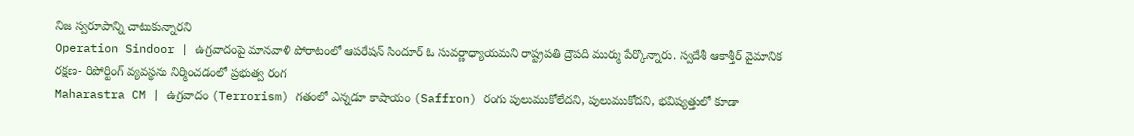నిజ స్వరూపాన్ని చాటుకున్నారని
Operation Sindoor | ఉగ్రవాదంపై మానవాళి పోరాటంలో ఆపరేషన్ సిందూర్ ఓ సువర్ణాధ్యాయమని రాష్ట్రపతి ద్రౌపది ముర్ము పేర్కొన్నారు. స్వదేశీ ఆకాశ్తీర్ వైమానిక రక్షణ- రిపోర్టింగ్ వ్యవస్థను నిర్మించడంలో ప్రభుత్వ రంగ
Maharastra CM | ఉగ్రవాదం (Terrorism) గతంలో ఎన్నడూ కాషాయం (Saffron) రంగు పులుముకోలేదని, పులుముకోదని, భవిష్యత్తులో కూడా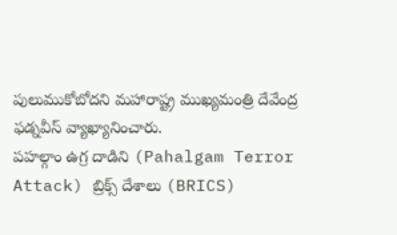పులుముకోబోదని మహారాష్ట్ర ముఖ్యమంత్రి దేవేంద్ర ఫడ్నవీస్ వ్యాఖ్యానించారు.
పహల్గాం ఉగ్ర దాడిని (Pahalgam Terror Attack) బ్రిక్స్ దేశాలు (BRICS)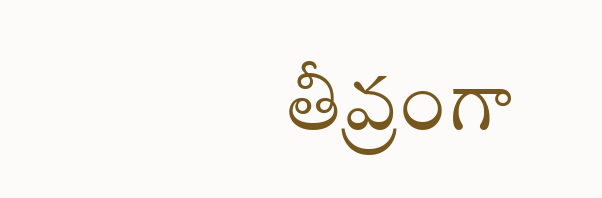తీవ్రంగా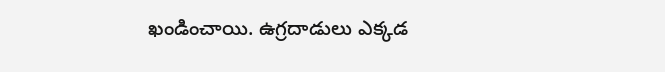ఖండించాయి. ఉగ్రదాడులు ఎక్కడ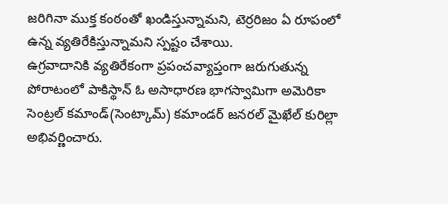జరిగినా ముక్త కంఠంతో ఖండిస్తున్నామని, టెర్రరిజం ఏ రూపంలో ఉన్న వ్యతిరేకిస్తున్నామని స్పష్టం చేశాయి.
ఉగ్రవాదానికి వ్యతిరేకంగా ప్రపంచవ్యాప్తంగా జరుగుతున్న పోరాటంలో పాకిస్థాన్ ఓ అసాధారణ భాగస్వామిగా అమెరికా సెంట్రల్ కమాండ్(సెంట్కామ్) కమాండర్ జనరల్ మైఖేల్ కురిల్లా అభివర్ణించారు.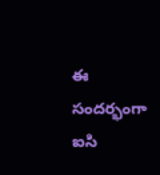ఈ సందర్భంగా ఐసి